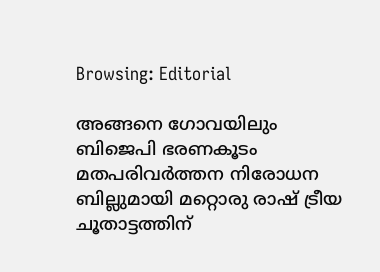Browsing: Editorial

അങ്ങനെ ഗോവയിലും ബിജെപി ഭരണകൂടം മതപരിവര്‍ത്തന നിരോധന ബില്ലുമായി മറ്റൊരു രാഷ് ട്രീയ ചൂതാട്ടത്തിന്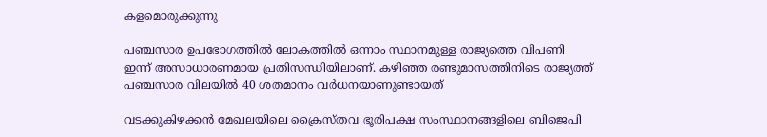കളമൊരുക്കുന്നു

പഞ്ചസാര ഉപഭോഗത്തില്‍ ലോകത്തില്‍ ഒന്നാം സ്ഥാനമുള്ള രാജ്യത്തെ വിപണി ഇന്ന് അസാധാരണമായ പ്രതിസന്ധിയിലാണ്. കഴിഞ്ഞ രണ്ടുമാസത്തിനിടെ രാജ്യത്ത് പഞ്ചസാര വിലയില്‍ 40 ശതമാനം വര്‍ധനയാണുണ്ടായത്

വടക്കുകിഴക്കന്‍ മേഖലയിലെ ക്രൈസ്തവ ഭൂരിപക്ഷ സംസ്ഥാനങ്ങളിലെ ബിജെപി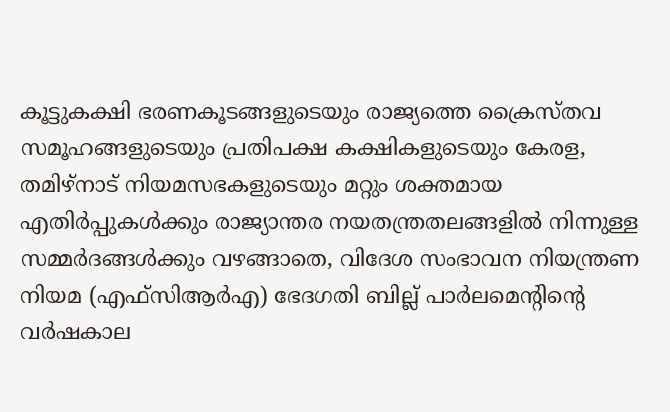കൂട്ടുകക്ഷി ഭരണകൂടങ്ങളുടെയും രാജ്യത്തെ ക്രൈസ്തവ സമൂഹങ്ങളുടെയും പ്രതിപക്ഷ കക്ഷികളുടെയും കേരള, തമിഴ്‌നാട് നിയമസഭകളുടെയും മറ്റും ശക്തമായ എതിര്‍പ്പുകള്‍ക്കും രാജ്യാന്തര നയതന്ത്രതലങ്ങളില്‍ നിന്നുള്ള സമ്മര്‍ദങ്ങള്‍ക്കും വഴങ്ങാതെ, വിദേശ സംഭാവന നിയന്ത്രണ നിയമ (എഫ്‌സിആര്‍എ) ഭേദഗതി ബില്ല് പാര്‍ലമെന്റിന്റെ വര്‍ഷകാല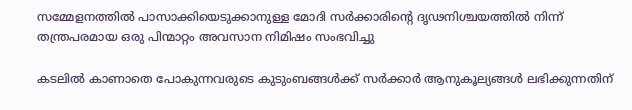സമ്മേളനത്തില്‍ പാസാക്കിയെടുക്കാനുള്ള മോദി സര്‍ക്കാരിന്റെ ദൃഢനിശ്ചയത്തില്‍ നിന്ന് തന്ത്രപരമായ ഒരു പിന്മാറ്റം അവസാന നിമിഷം സംഭവിച്ചു

കടലില്‍ കാണാതെ പോകുന്നവരുടെ കുടുംബങ്ങള്‍ക്ക് സര്‍ക്കാര്‍ ആനുകൂല്യങ്ങള്‍ ലഭിക്കുന്നതിന്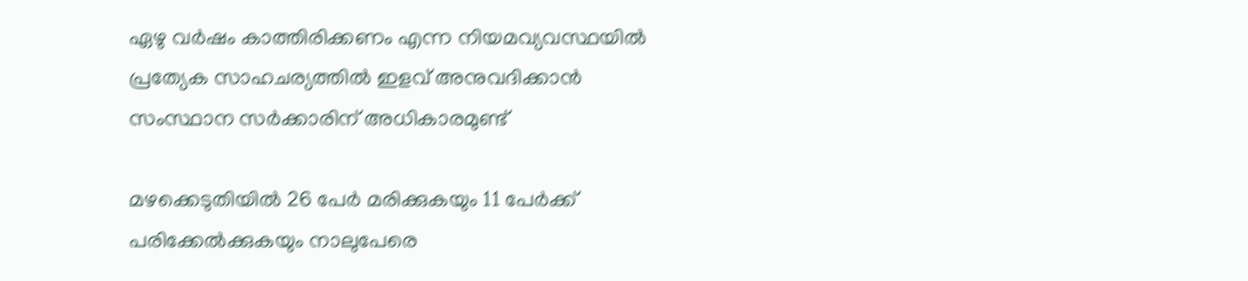ഏഴു വര്‍ഷം കാത്തിരിക്കണം എന്ന നിയമവ്യവസ്ഥയില്‍ പ്രത്യേക സാഹചര്യത്തില്‍ ഇളവ് അനുവദിക്കാന്‍ സംസ്ഥാന സര്‍ക്കാരിന് അധികാരമുണ്ട്

മഴക്കെടുതിയില്‍ 26 പേര്‍ മരിക്കുകയും 11 പേര്‍ക്ക് പരിക്കേല്‍ക്കുകയും നാലുപേരെ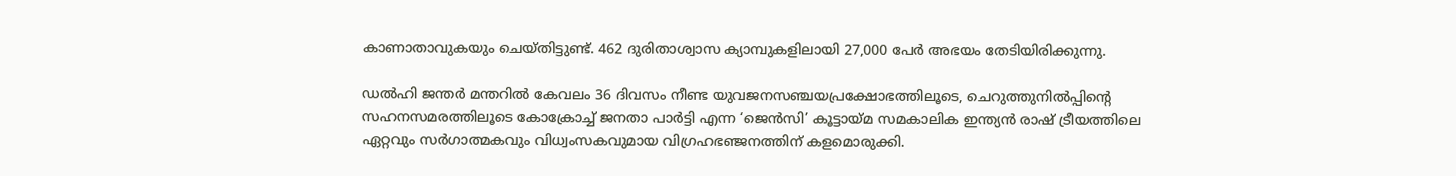കാണാതാവുകയും ചെയ്തിട്ടുണ്ട്. 462 ദുരിതാശ്വാസ ക്യാമ്പുകളിലായി 27,000 പേര്‍ അഭയം തേടിയിരിക്കുന്നു.

ഡല്‍ഹി ജന്തര്‍ മന്തറില്‍ കേവലം 36 ദിവസം നീണ്ട യുവജനസഞ്ചയപ്രക്ഷോഭത്തിലൂടെ, ചെറുത്തുനില്‍പ്പിന്റെ സഹനസമരത്തിലൂടെ കോക്രോച്ച് ജനതാ പാര്‍ട്ടി എന്ന ‘ജെന്‍സി’ കൂട്ടായ്മ സമകാലിക ഇന്ത്യന്‍ രാഷ് ട്രീയത്തിലെ ഏറ്റവും സര്‍ഗാത്മകവും വിധ്വംസകവുമായ വിഗ്രഹഭഞ്ജനത്തിന് കളമൊരുക്കി.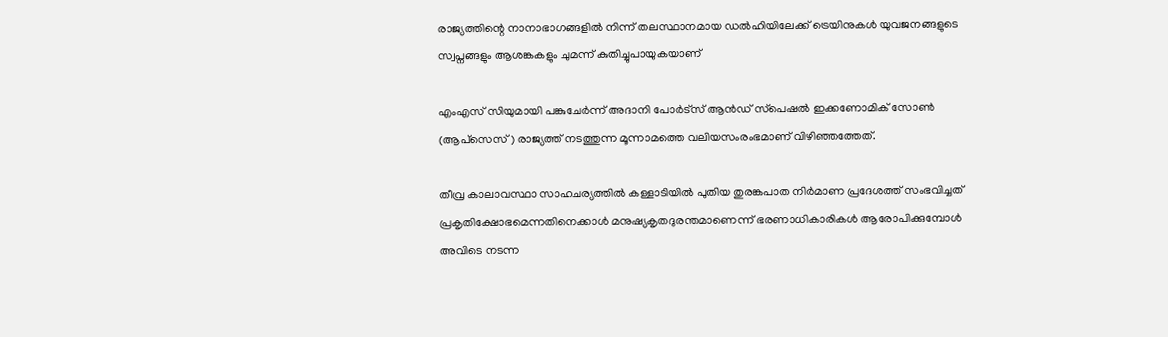രാജ്യത്തിന്റെ നാനാഭാഗങ്ങളില്‍ നിന്ന് തലസ്ഥാനമായ ഡല്‍ഹിയിലേക്ക് ട്രെയിനുകള്‍ യുവജനങ്ങളുടെ സ്വപ്നങ്ങളും ആശങ്കകളും ചുമന്ന് കുതിച്ചുപായുകയാണ്

എംഎസ് സിയുമായി പങ്കുചേര്‍ന്ന് അദാനി പോര്‍ട്‌സ് ആന്‍ഡ് സ്‌പെഷല്‍ ഇക്കണോമിക് സോണ്‍ (ആപ്‌സെസ്) രാജ്യത്ത് നടത്തുന്ന മൂന്നാമത്തെ വലിയസംരംഭമാണ് വിഴിഞ്ഞത്തേത്.

തീവ്ര കാലാവസ്ഥാ സാഹചര്യത്തില്‍ കള്ളാടിയില്‍ പുതിയ തുരങ്കപാത നിര്‍മാണ പ്രദേശത്ത് സംഭവിച്ചത് പ്രകൃതിക്ഷോഭമെന്നതിനെക്കാള്‍ മനുഷ്യകൃതദുരന്തമാണെന്ന് ഭരണാധികാരികള്‍ ആരോപിക്കുമ്പോള്‍ അവിടെ നടന്ന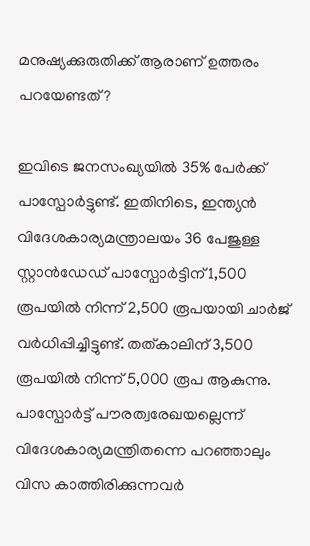മനുഷ്യക്കുരുതിക്ക് ആരാണ് ഉത്തരം പറയേണ്ടത്?

ഇവിടെ ജനസംഖ്യയില്‍ 35% പേര്‍ക്ക് പാസ്പോര്‍ട്ടുണ്ട്. ഇതിനിടെ, ഇന്ത്യന്‍ വിദേശകാര്യമന്ത്രാലയം 36 പേജുള്ള സ്റ്റാന്‍ഡേഡ് പാസ്പോര്‍ട്ടിന് 1,500 രൂപയില്‍ നിന്ന് 2,500 രൂപയായി ചാര്‍ജ് വര്‍ധിപ്പിച്ചിട്ടുണ്ട്. തത്കാലിന് 3,500 രൂപയില്‍ നിന്ന് 5,000 രൂപ ആകുന്നു. പാസ്പോര്‍ട്ട് പൗരത്വരേഖയല്ലെന്ന് വിദേശകാര്യമന്ത്രിതന്നെ പറഞ്ഞാലും വിസ കാത്തിരിക്കുന്നവര്‍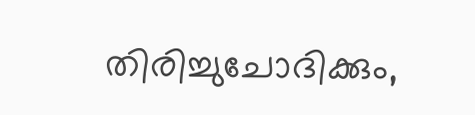തിരിച്ചുചോദിക്കും,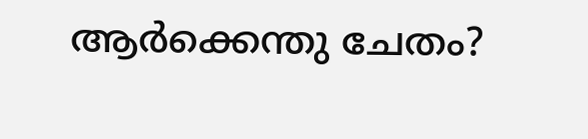ആര്‍ക്കെന്തു ചേതം?